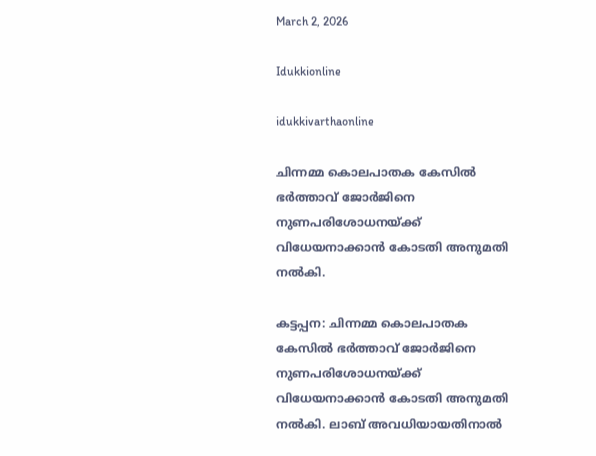March 2, 2026

Idukkionline

idukkivarthaonline

ചിന്നമ്മ കൊലപാതക കേസില്‍ ഭര്‍ത്താവ് ജോര്‍ജിനെ നുണപരിശോധനയ്ക്ക് വിധേയനാക്കാന്‍ കോടതി അനുമതി നല്‍കി.

കട്ടപ്പന: ചിന്നമ്മ കൊലപാതക കേസില്‍ ഭര്‍ത്താവ് ജോര്‍ജിനെ നുണപരിശോധനയ്ക്ക് വിധേയനാക്കാന്‍ കോടതി അനുമതി നല്‍കി. ലാബ് അവധിയായതിനാല്‍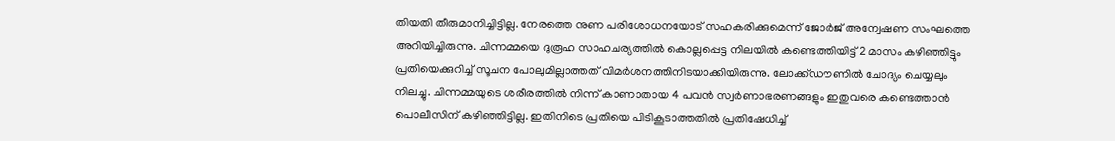തിയതി തീരുമാനിച്ചിട്ടില്ല. നേരത്തെ നുണ പരിശോധനയോട് സഹകരിക്കുമെന്ന് ജോര്‍ജ് അന്വേഷണ സംഘത്തെ അറിയിച്ചിരുന്നു. ചിന്നമ്മയെ ദുരൂഹ സാഹചര്യത്തില്‍ കൊല്ലപ്പെട്ട നിലയില്‍ കണ്ടെത്തിയിട്ട് 2 മാസം കഴിഞ്ഞിട്ടും പ്രതിയെക്കുറിച്ച്‌ സൂചന പോലുമില്ലാത്തത് വിമര്‍ശനത്തിനിടയാക്കിയിരുന്നു. ലോക്ക്ഡൗണില്‍ ചോദ്യം ചെയ്യലും നിലച്ചു. ചിന്നമ്മയുടെ ശരീരത്തില്‍ നിന്ന് കാണാതായ 4 പവന്‍ സ്വര്‍ണാഭരണങ്ങളും ഇതുവരെ കണ്ടെത്താന്‍ പൊലീസിന് കഴിഞ്ഞിട്ടില്ല. ഇതിനിടെ പ്രതിയെ പിടികൂടാത്തതില്‍ പ്രതിഷേധിച്ച്‌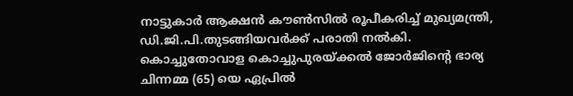നാട്ടുകാര്‍ ആക്ഷന്‍ കൗണ്‍സില്‍ രൂപീകരിച്ച്‌ മുഖ്യമന്ത്രി, ഡി.ജി.പി.തുടങ്ങിയവര്‍ക്ക് പരാതി നല്‍കി.
കൊച്ചുതോവാള കൊച്ചുപുരയ്ക്കല്‍ ജോര്‍ജിന്റെ ഭാര്യ ചിന്നമ്മ (65) യെ ഏപ്രില്‍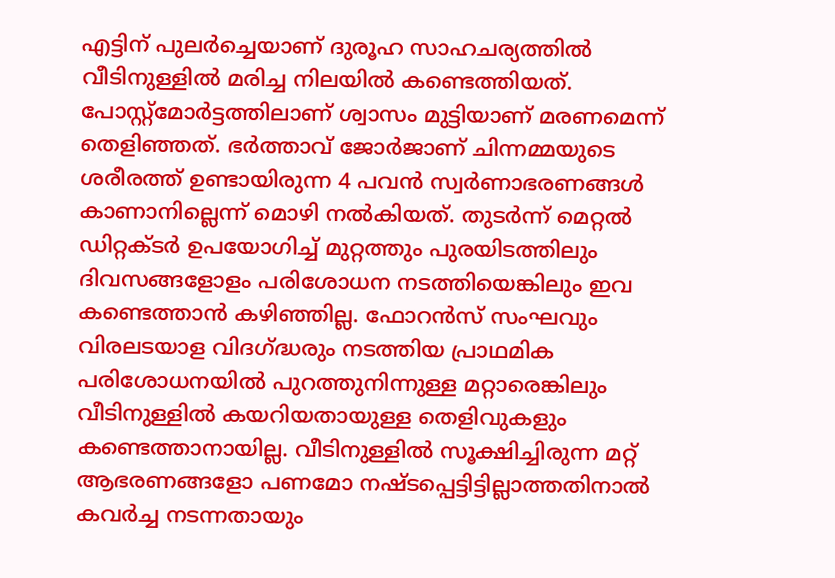എട്ടിന് പുലര്‍ച്ചെയാണ് ദുരൂഹ സാഹചര്യത്തില്‍ വീടിനുള്ളില്‍ മരിച്ച നിലയില്‍ കണ്ടെത്തിയത്. പോസ്റ്റ്‌മോര്‍ട്ടത്തിലാണ് ശ്വാസം മുട്ടിയാണ് മരണമെന്ന് തെളിഞ്ഞത്. ഭര്‍ത്താവ് ജോര്‍ജാണ് ചിന്നമ്മയുടെ ശരീരത്ത് ഉണ്ടായിരുന്ന 4 പവന്‍ സ്വര്‍ണാഭരണങ്ങള്‍ കാണാനില്ലെന്ന് മൊഴി നല്‍കിയത്. തുടര്‍ന്ന് മെറ്റല്‍ ഡിറ്റക്ടര്‍ ഉപയോഗിച്ച്‌ മുറ്റത്തും പുരയിടത്തിലും ദിവസങ്ങളോളം പരിശോധന നടത്തിയെങ്കിലും ഇവ കണ്ടെത്താന്‍ കഴിഞ്ഞില്ല. ഫോറന്‍സ് സംഘവും വിരലടയാള വിദഗ്ദ്ധരും നടത്തിയ പ്രാഥമിക പരിശോധനയില്‍ പുറത്തുനിന്നുള്ള മറ്റാരെങ്കിലും വീടിനുള്ളില്‍ കയറിയതായുള്ള തെളിവുകളും കണ്ടെത്താനായില്ല. വീടിനുള്ളില്‍ സൂക്ഷിച്ചിരുന്ന മറ്റ് ആഭരണങ്ങളോ പണമോ നഷ്ടപ്പെട്ടിട്ടില്ലാത്തതിനാല്‍ കവര്‍ച്ച നടന്നതായും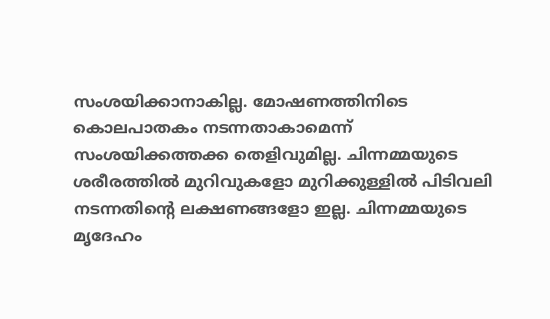സംശയിക്കാനാകില്ല. മോഷണത്തിനിടെ കൊലപാതകം നടന്നതാകാമെന്ന് സംശയിക്കത്തക്ക തെളിവുമില്ല. ചിന്നമ്മയുടെ ശരീരത്തില്‍ മുറിവുകളോ മുറിക്കുള്ളില്‍ പിടിവലി നടന്നതിന്റെ ലക്ഷണങ്ങളോ ഇല്ല. ചിന്നമ്മയുടെ മൃദേഹം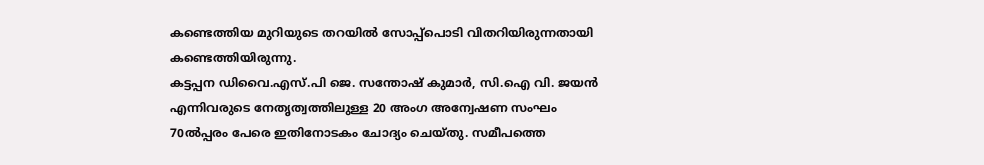കണ്ടെത്തിയ മുറിയുടെ തറയില്‍ സോപ്പ്‌പൊടി വിതറിയിരുന്നതായി കണ്ടെത്തിയിരുന്നു.
കട്ടപ്പന ഡിവൈ.എസ്.പി ജെ. സന്തോഷ് കുമാര്‍, സി.ഐ വി. ജയന്‍ എന്നിവരുടെ നേതൃത്വത്തിലുള്ള 20 അംഗ അന്വേഷണ സംഘം 70ല്‍പ്പരം പേരെ ഇതിനോടകം ചോദ്യം ചെയ്തു. സമീപത്തെ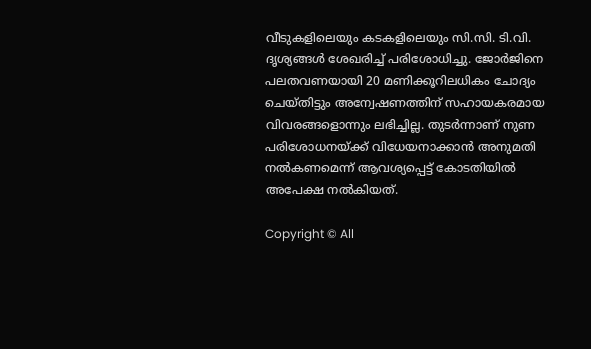വീടുകളിലെയും കടകളിലെയും സി.സി. ടി.വി. ദൃശ്യങ്ങള്‍ ശേഖരിച്ച്‌ പരിശോധിച്ചു. ജോര്‍ജിനെ പലതവണയായി 20 മണിക്കൂറിലധികം ചോദ്യം ചെയ്തിട്ടും അന്വേഷണത്തിന് സഹായകരമായ വിവരങ്ങളൊന്നും ലഭിച്ചില്ല. തുടര്‍ന്നാണ് നുണ പരിശോധനയ്ക്ക് വിധേയനാക്കാന്‍ അനുമതി നല്‍കണമെന്ന് ആവശ്യപ്പെട്ട് കോടതിയില്‍ അപേക്ഷ നല്‍കിയത്.

Copyright © All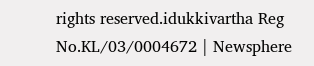rights reserved.idukkivartha Reg No.KL/03/0004672 | Newsphere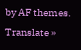by AF themes.
Translate »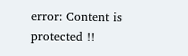error: Content is protected !!